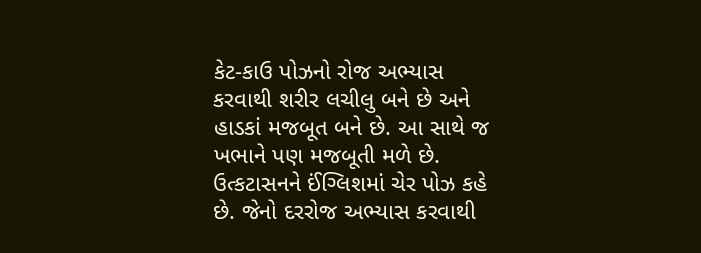કેટ-કાઉ પોઝનો રોજ અભ્યાસ કરવાથી શરીર લચીલુ બને છે અને હાડકાં મજબૂત બને છે. આ સાથે જ ખભાને પણ મજબૂતી મળે છે.
ઉત્કટાસનને ઈંગ્લિશમાં ચેર પોઝ કહે છે. જેનો દરરોજ અભ્યાસ કરવાથી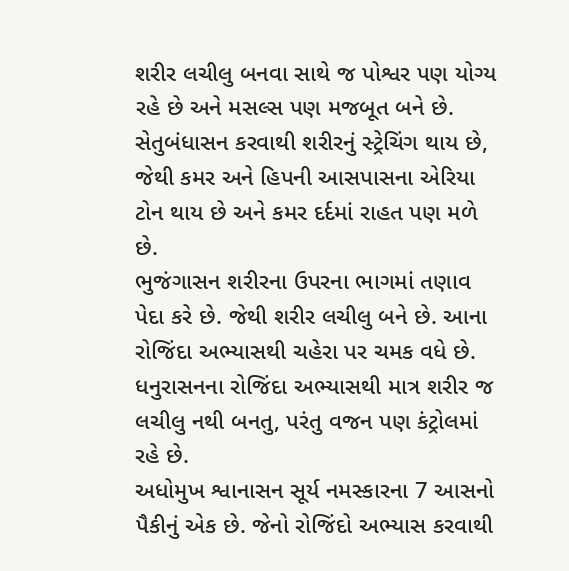શરીર લચીલુ બનવા સાથે જ પોશ્વર પણ યોગ્ય રહે છે અને મસલ્સ પણ મજબૂત બને છે.
સેતુબંધાસન કરવાથી શરીરનું સ્ટ્રેચિંગ થાય છે, જેથી કમર અને હિપની આસપાસના એરિયા ટોન થાય છે અને કમર દર્દમાં રાહત પણ મળે છે.
ભુજંગાસન શરીરના ઉપરના ભાગમાં તણાવ પેદા કરે છે. જેથી શરીર લચીલુ બને છે. આના રોજિંદા અભ્યાસથી ચહેરા પર ચમક વધે છે.
ધનુરાસનના રોજિંદા અભ્યાસથી માત્ર શરીર જ લચીલુ નથી બનતુ, પરંતુ વજન પણ કંટ્રોલમાં રહે છે.
અધોમુખ શ્વાનાસન સૂર્ય નમસ્કારના 7 આસનો પૈકીનું એક છે. જેનો રોજિંદો અભ્યાસ કરવાથી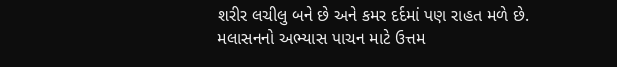શરીર લચીલુ બને છે અને કમર દર્દમાં પણ રાહત મળે છે.
મલાસનનો અભ્યાસ પાચન માટે ઉત્તમ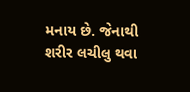મનાય છે. જેનાથી શરીર લચીલુ થવા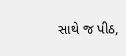સાથે જ પીઠ,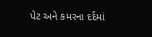પેટ અને કમરના દર્દમાં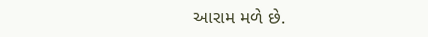આરામ મળે છે.